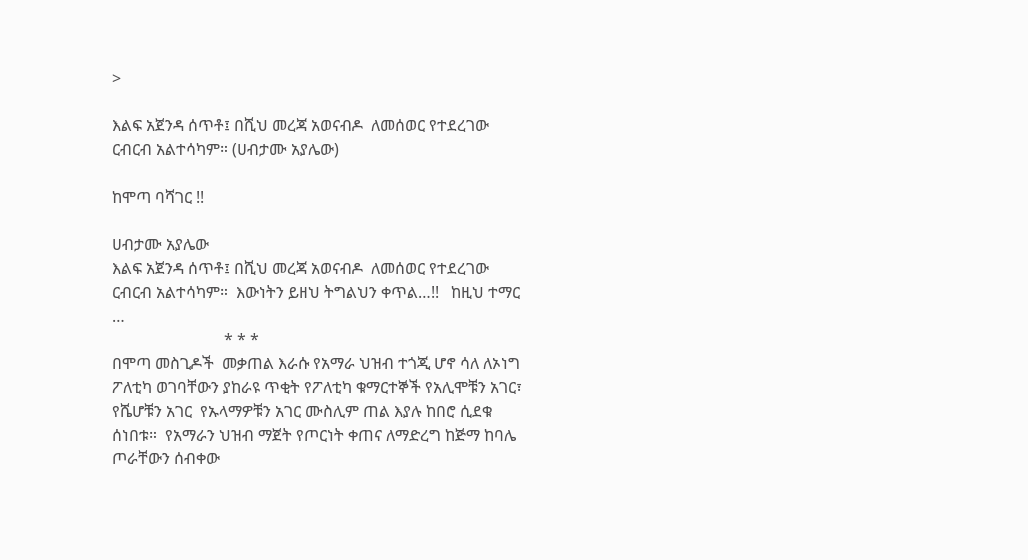>

እልፍ አጀንዳ ሰጥቶ፤ በሺህ መረጃ አወናብዶ  ለመሰወር የተደረገው ርብርብ አልተሳካም። (ሀብታሙ አያሌው)

ከሞጣ ባሻገር !!

ሀብታሙ አያሌው
እልፍ አጀንዳ ሰጥቶ፤ በሺህ መረጃ አወናብዶ  ለመሰወር የተደረገው ርብርብ አልተሳካም።  እውነትን ይዘህ ትግልህን ቀጥል…!!   ከዚህ ተማር …
                            * * *
በሞጣ መስጊዶች  መቃጠል እራሱ የአማራ ህዝብ ተጎጂ ሆኖ ሳለ ለኦነግ ፖለቲካ ወገባቸውን ያከራዩ ጥቂት የፖለቲካ ቁማርተኞች የአሊሞቹን አገር፣ የሼሆቹን አገር  የኡላማዎቹን አገር ሙስሊም ጠል እያሉ ከበሮ ሲደቁ ሰነበቱ።  የአማራን ህዝብ ማጀት የጦርነት ቀጠና ለማድረግ ከጅማ ከባሌ ጦራቸውን ሰብቀው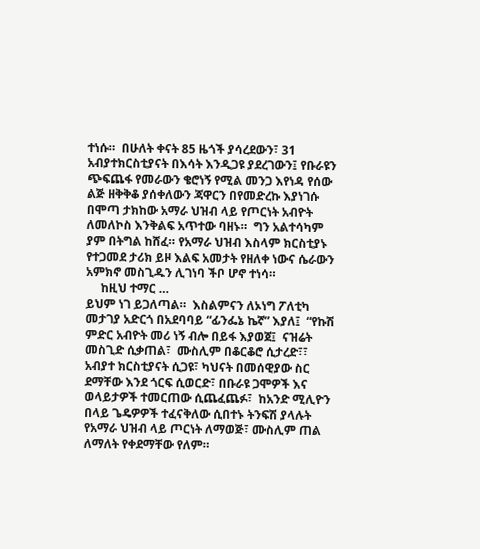ተነሱ።  በሁለት ቀናት 85 ዜጎች ያሳረደውን፣ 31 አብያተክርስቲያናት በእሳት እንዲጋዩ ያደረገውን፤ የቡራዩን ጭፍጨፋ የመራውን ቄሮነኝ የሚል መንጋ እየነዳ የሰው ልጅ ዘቅቅቆ ያሰቀለውን ጃዋርን በየመድረኩ እያነገሱ በሞጣ ታክከው አማራ ህዝብ ላይ የጦርነት አብዮት ለመለኮስ እንቅልፍ አጥተው ባዘኑ።  ግን አልተሳካም ያም በትግል ከሸፈ። የአማራ ህዝብ እስላም ክርስቲያኑ የተጋመደ ታሪክ ይዞ እልፍ አመታት የዘለቀ ነውና ሴራውን አምክኖ መስጊዱን ሊገነባ ችቦ ሆኖ ተነሳ።
     ከዚህ ተማር …
ይህም ነገ ይጋለጣል።  እስልምናን ለኦነግ ፖለቲካ መታገያ አድርጎ በአደባባይ “ፊንፌኔ ኬኛ” እያለ፤  “የኩሽ ምድር አብዮት መሪ ነኝ ብሎ በይፋ እያወጀ፤  ናዝሬት መስጊድ ሲቃጠል፣  ሙስሊም በቆርቆሮ ሲታረድ፣፣  አብያተ ክርስቲያናት ሲጋዩ፣ ካህናት በመሰዊያው ስር ደማቸው እንደ ጎርፍ ሲወርድ፣ በቡራዩ ጋሞዎች እና ወላይታዎች ተመርጠው ሲጨፈጨፉ፣  ከአንድ ሚሊዮን በላይ ጌዴዎዎች ተፈናቅለው ሲበተኑ ትንፍሽ ያላሉት  የአማራ ህዝብ ላይ ጦርነት ለማወጅ፣ ሙስሊም ጠል ለማለት የቀደማቸው የለም።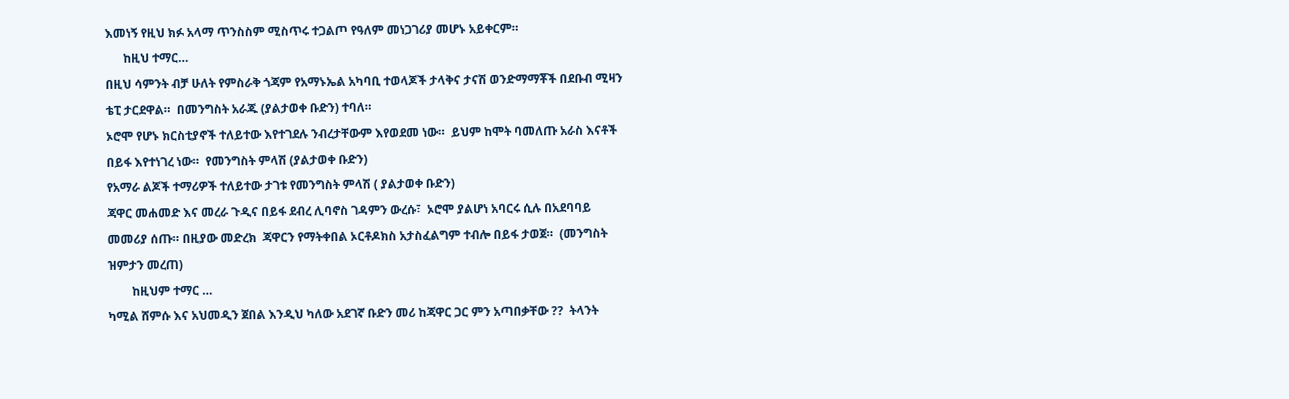እመነኝ የዚህ ክፉ አላማ ጥንስስም ሚስጥሩ ተጋልጦ የዓለም መነጋገሪያ መሆኑ አይቀርም።
      ከዚህ ተማር…
በዚህ ሳምንት ብቻ ሁለት የምስራቅ ጎጃም የአማኑኤል አካባቢ ተወላጆች ታላቅና ታናሽ ወንድማማቾች በደቡብ ሚዛን ቴፒ ታርደዋል።  በመንግስት አራጁ (ያልታወቀ ቡድን) ተባለ።
ኦሮሞ የሆኑ ክርስቲያኖች ተለይተው እየተገደሉ ንብረታቸውም እየወደመ ነው።  ይህም ከሞት ባመለጡ አራስ እናቶች በይፋ እየተነገረ ነው።  የመንግስት ምላሽ (ያልታወቀ ቡድን)
የአማራ ልጆች ተማሪዎች ተለይተው ታገቱ የመንግስት ምላሽ ( ያልታወቀ ቡድን)
ጃዋር መሐመድ እና መረራ ጉዲና በይፋ ደብረ ሊባኖስ ገዳምን ውረሱ፣  ኦሮሞ ያልሆነ አባርሩ ሲሉ በአደባባይ መመሪያ ሰጡ። በዚያው መድረክ  ጃዋርን የማትቀበል ኦርቶዶክስ አታስፈልግም ተብሎ በይፋ ታወጀ።  (መንግስት ዝምታን መረጠ)
        ከዚህም ተማር …
ካሚል ሸምሱ እና አህመዲን ጀበል እንዲህ ካለው አደገኛ ቡድን መሪ ከጃዋር ጋር ምን አጣበቃቸው ??  ትላንት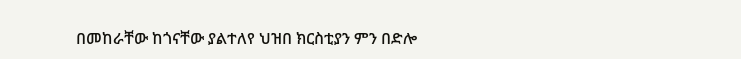በመከራቸው ከጎናቸው ያልተለየ ህዝበ ክርስቲያን ምን በድሎ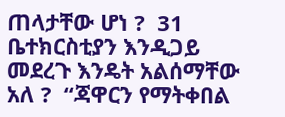ጠላታቸው ሆነ ?  31 ቤተክርስቲያን እንዲጋይ መደረጉ እንዴት አልሰማቸው አለ ?  “ጃዋርን የማትቀበል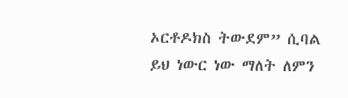ኦርቶዶክስ ትውደም” ሲባል ይህ ነውር ነው ማለት ለምን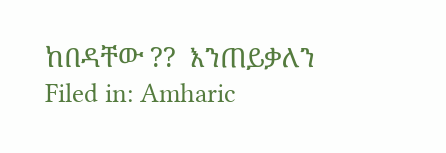ከበዳቸው ??  እንጠይቃለን
Filed in: Amharic